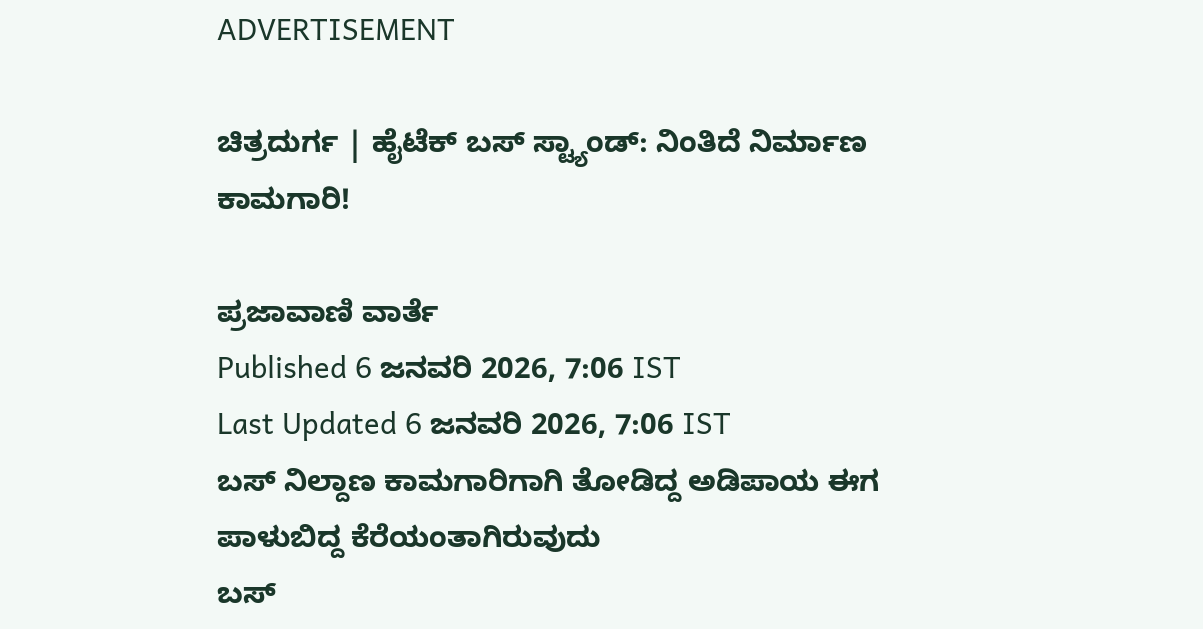ADVERTISEMENT

ಚಿತ್ರದುರ್ಗ | ಹೈಟೆಕ್‌ ಬಸ್‌ ಸ್ಟ್ಯಾಂಡ್‌: ನಿಂತಿದೆ ನಿರ್ಮಾಣ ಕಾಮಗಾರಿ!

ಪ್ರಜಾವಾಣಿ ವಾರ್ತೆ
Published 6 ಜನವರಿ 2026, 7:06 IST
Last Updated 6 ಜನವರಿ 2026, 7:06 IST
ಬಸ್‌ ನಿಲ್ದಾಣ ಕಾಮಗಾರಿಗಾಗಿ ತೋಡಿದ್ದ ಅಡಿಪಾಯ ಈಗ ಪಾಳುಬಿದ್ದ ಕೆರೆಯಂತಾಗಿರುವುದು
ಬಸ್‌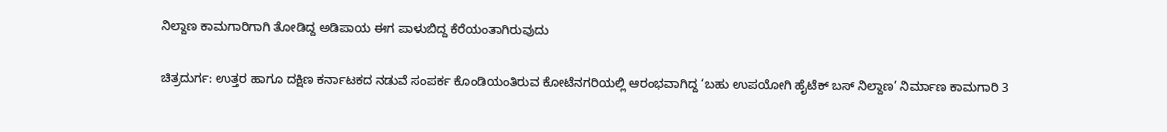ನಿಲ್ದಾಣ ಕಾಮಗಾರಿಗಾಗಿ ತೋಡಿದ್ದ ಅಡಿಪಾಯ ಈಗ ಪಾಳುಬಿದ್ದ ಕೆರೆಯಂತಾಗಿರುವುದು

ಚಿತ್ರದುರ್ಗ: ಉತ್ತರ ಹಾಗೂ ದಕ್ಷಿಣ ಕರ್ನಾಟಕದ ನಡುವೆ ಸಂಪರ್ಕ ಕೊಂಡಿಯಂತಿರುವ ಕೋಟೆನಗರಿಯಲ್ಲಿ ಆರಂಭವಾಗಿದ್ದ ‘ಬಹು ಉಪಯೋಗಿ ಹೈಟೆಕ್‌ ಬಸ್‌ ನಿಲ್ದಾಣ’ ನಿರ್ಮಾಣ ಕಾಮಗಾರಿ 3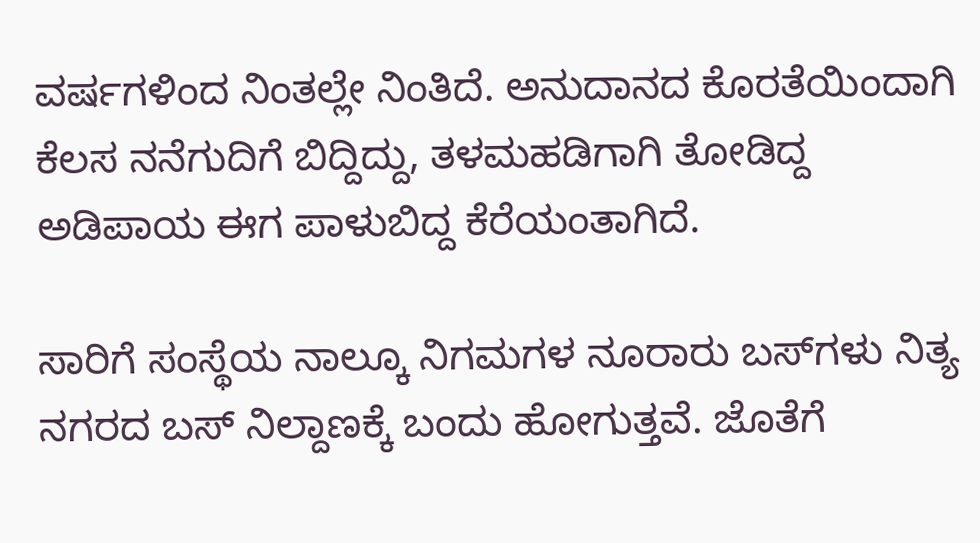ವರ್ಷಗಳಿಂದ ನಿಂತಲ್ಲೇ ನಿಂತಿದೆ. ಅನುದಾನದ ಕೊರತೆಯಿಂದಾಗಿ ಕೆಲಸ ನನೆಗುದಿಗೆ ಬಿದ್ದಿದ್ದು, ತಳಮಹಡಿಗಾಗಿ ತೋಡಿದ್ದ ಅಡಿಪಾಯ ಈಗ ಪಾಳುಬಿದ್ದ ಕೆರೆಯಂತಾಗಿದೆ.

ಸಾರಿಗೆ ಸಂಸ್ಥೆಯ ನಾಲ್ಕೂ ನಿಗಮಗಳ ನೂರಾರು ಬಸ್‌ಗಳು ನಿತ್ಯ ನಗರದ ಬಸ್‌ ನಿಲ್ದಾಣಕ್ಕೆ ಬಂದು ಹೋಗುತ್ತವೆ. ಜೊತೆಗೆ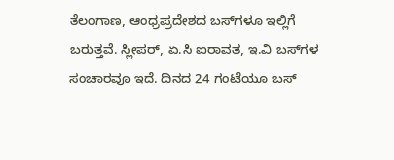ತೆಲಂಗಾಣ, ಆಂಧ್ರಪ್ರದೇಶದ ಬಸ್‌ಗಳೂ ಇಲ್ಲಿಗೆ ಬರುತ್ತವೆ. ಸ್ಲೀಪರ್‌, ಏ.ಸಿ ಐರಾವತ, ಇ.ವಿ ಬಸ್‌ಗಳ ಸಂಚಾರವೂ ಇದೆ. ದಿನದ 24 ಗಂಟೆಯೂ ಬಸ್‌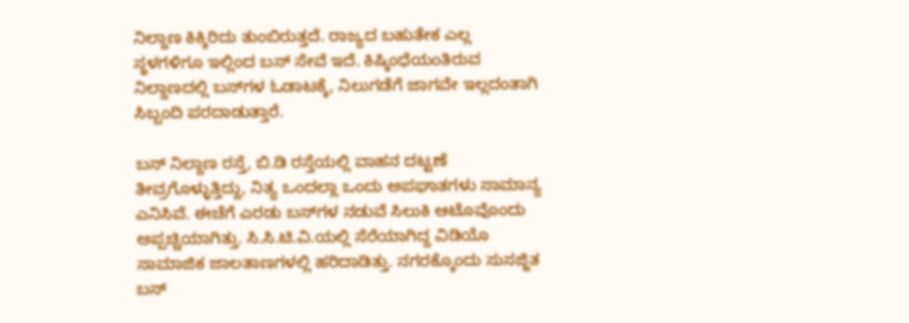ನಿಲ್ದಾಣ ಕಿಕ್ಕಿರಿದು ತುಂಬಿರುತ್ತದೆ. ರಾಜ್ಯದ ಬಹುತೇಕ ಎಲ್ಲ ಸ್ಥಳಗಳಿಗೂ ಇಲ್ಲಿಂದ ಬಸ್‌ ಸೇವೆ ಇದೆ. ಕಿಷ್ಕಿಂಧೆಯಂತಿರುವ ನಿಲ್ದಾಣದಲ್ಲಿ ಬಸ್‌ಗಳ ಓಡಾಟಕ್ಕೆ, ನಿಲುಗಡೆಗೆ ಜಾಗವೇ ಇಲ್ಲದಂತಾಗಿ ಸಿಬ್ಬಂದಿ ಪರದಾಡುತ್ತಾರೆ.

ಬಸ್‌ ನಿಲ್ದಾಣ ರಸ್ತೆ, ಬಿ.ಡಿ ರಸ್ತೆಯಲ್ಲಿ ವಾಹನ ದಟ್ಟಣೆ ತೀವ್ರಗೊಳ್ಳುತ್ತಿದ್ದು, ನಿತ್ಯ ಒಂದಲ್ಲಾ ಒಂದು ಅಪಘಾತಗಳು ಸಾಮಾನ್ಯ ಎನಿಸಿವೆ. ಈಚೆಗೆ ಎರಡು ಬಸ್‌ಗಳ ನಡುವೆ ಸಿಲುಕಿ ಆಟೊವೊಂದು ಅಪ್ಪಚ್ಚಿಯಾಗಿತ್ತು. ಸಿ.ಸಿ.ಟಿ.ವಿ.ಯಲ್ಲಿ ಸೆರೆಯಾಗಿದ್ದ ವಿಡಿಯೊ ಸಾಮಾಜಿಕ ಜಾಲತಾಣಗಳಲ್ಲಿ ಹರಿದಾಡಿತ್ತು. ನಗರಕ್ಕೊಂದು ಸುಸಜ್ಜಿತ ಬಸ್‌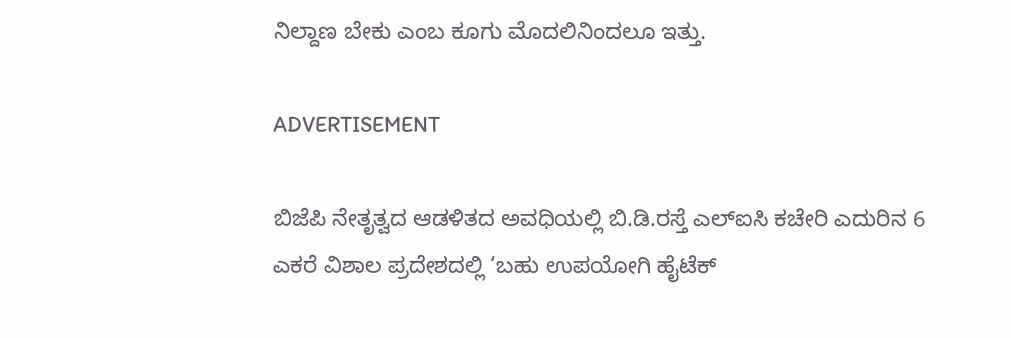ನಿಲ್ದಾಣ ಬೇಕು ಎಂಬ ಕೂಗು ಮೊದಲಿನಿಂದಲೂ ಇತ್ತು.

ADVERTISEMENT

ಬಿಜೆಪಿ ನೇತೃತ್ವದ ಆಡಳಿತದ ಅವಧಿಯಲ್ಲಿ ಬಿ.ಡಿ.ರಸ್ತೆ ಎಲ್‌ಐಸಿ ಕಚೇರಿ ಎದುರಿನ 6 ಎಕರೆ ವಿಶಾಲ ಪ್ರದೇಶದಲ್ಲಿ ‘ಬಹು ಉಪಯೋಗಿ ಹೈಟೆಕ್‌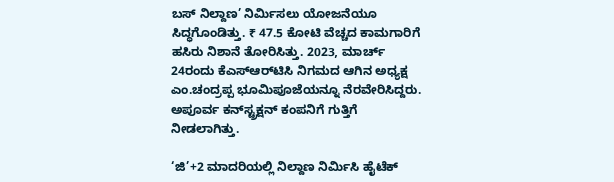ಬಸ್‌ ನಿಲ್ದಾಣ’ ನಿರ್ಮಿಸಲು ಯೋಜನೆಯೂ ಸಿದ್ಧಗೊಂಡಿತ್ತು. ₹ 47.5 ಕೋಟಿ ವೆಚ್ಚದ ಕಾಮಗಾರಿಗೆ ಹಸಿರು ನಿಶಾನೆ ತೋರಿಸಿತ್ತು. 2023, ಮಾರ್ಚ್‌ 24ರಂದು ಕೆಎಸ್‌ಆರ್‌ಟಿಸಿ ನಿಗಮದ ಆಗಿನ ಅಧ್ಯಕ್ಷ ಎಂ.ಚಂದ್ರಪ್ಪ ಭೂಮಿಪೂಜೆಯನ್ನೂ ನೆರವೇರಿಸಿದ್ದರು. ಅಪೂರ್ವ ಕನ್‌ಸ್ಟ್ರಕ್ಷನ್‌ ಕಂಪನಿಗೆ ಗುತ್ತಿಗೆ ನೀಡಲಾಗಿತ್ತು.

‘ಜಿ’+2 ಮಾದರಿಯಲ್ಲಿ ನಿಲ್ದಾಣ ನಿರ್ಮಿಸಿ ಹೈಟೆಕ್‌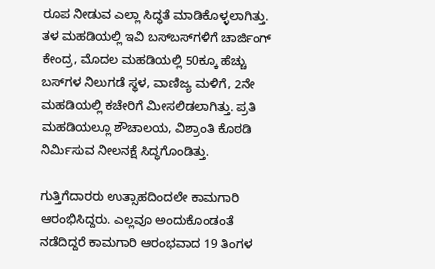ರೂಪ ನೀಡುವ ಎಲ್ಲಾ ಸಿದ್ಧತೆ ಮಾಡಿಕೊಳ್ಳಲಾಗಿತ್ತು. ತಳ ಮಹಡಿಯಲ್ಲಿ ಇವಿ ಬಸ್‌ಬಸ್‌ಗಳಿಗೆ ಚಾರ್ಜಿಂಗ್‌ ಕೇಂದ್ರ, ಮೊದಲ ಮಹಡಿಯಲ್ಲಿ 50ಕ್ಕೂ ಹೆಚ್ಚು ಬಸ್‌ಗಳ ನಿಲುಗಡೆ ಸ್ಥಳ, ವಾಣಿಜ್ಯ ಮಳಿಗೆ, 2ನೇ ಮಹಡಿಯಲ್ಲಿ ಕಚೇರಿಗೆ ಮೀಸಲಿಡಲಾಗಿತ್ತು. ಪ್ರತಿ ಮಹಡಿಯಲ್ಲೂ ಶೌಚಾಲಯ, ವಿಶ್ರಾಂತಿ ಕೊಠಡಿ ನಿರ್ಮಿಸುವ ನೀಲನಕ್ಷೆ ಸಿದ್ಧಗೊಂಡಿತ್ತು.

ಗುತ್ತಿಗೆದಾರರು ಉತ್ಸಾಹದಿಂದಲೇ ಕಾಮಗಾರಿ ಆರಂಭಿಸಿದ್ದರು. ಎಲ್ಲವೂ ಅಂದುಕೊಂಡಂತೆ ನಡೆದಿದ್ದರೆ ಕಾಮಗಾರಿ ಆರಂಭವಾದ 19 ತಿಂಗಳ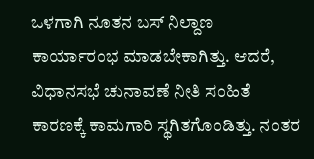ಒಳಗಾಗಿ ನೂತನ ಬಸ್‌ ನಿಲ್ದಾಣ ಕಾರ್ಯಾರಂಭ ಮಾಡಬೇಕಾಗಿತ್ತು. ಆದರೆ, ವಿಧಾನಸಭೆ ಚುನಾವಣೆ ನೀತಿ ಸಂಹಿತೆ ಕಾರಣಕ್ಕೆ ಕಾಮಗಾರಿ ಸ್ಥಗಿತಗೊಂಡಿತ್ತು. ನಂತರ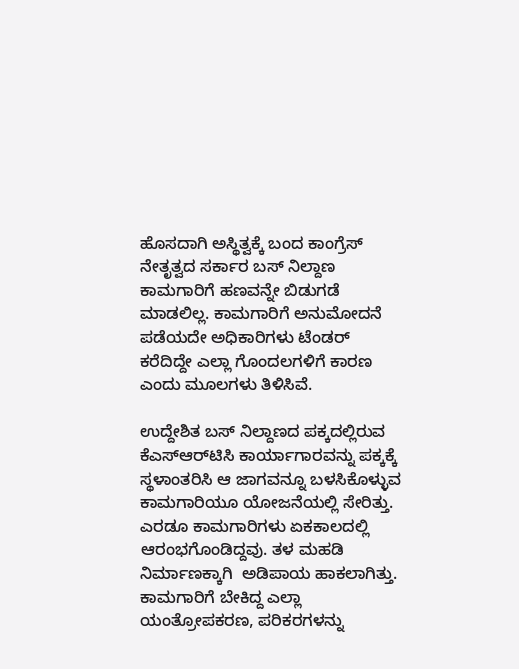ಹೊಸದಾಗಿ ಅಸ್ಥಿತ್ವಕ್ಕೆ ಬಂದ ಕಾಂಗ್ರೆಸ್‌ ನೇತೃತ್ವದ ಸರ್ಕಾರ ಬಸ್‌ ನಿಲ್ದಾಣ ಕಾಮಗಾರಿಗೆ ಹಣವನ್ನೇ ಬಿಡುಗಡೆ ಮಾಡಲಿಲ್ಲ. ಕಾಮಗಾರಿಗೆ ಅನುಮೋದನೆ ಪಡೆಯದೇ ಅಧಿಕಾರಿಗಳು ಟೆಂಡರ್‌ ಕರೆದಿದ್ದೇ ಎಲ್ಲಾ ಗೊಂದಲಗಳಿಗೆ ಕಾರಣ ಎಂದು ಮೂಲಗಳು ತಿಳಿಸಿವೆ.

ಉದ್ದೇಶಿತ ಬಸ್‌ ನಿಲ್ದಾಣದ ಪಕ್ಕದಲ್ಲಿರುವ ಕೆಎಸ್‌ಆರ್‌ಟಿಸಿ ಕಾರ್ಯಾಗಾರವನ್ನು ಪಕ್ಕಕ್ಕೆ ಸ್ಥಳಾಂತರಿಸಿ ಆ ಜಾಗವನ್ನೂ ಬಳಸಿಕೊಳ್ಳುವ ಕಾಮಗಾರಿಯೂ ಯೋಜನೆಯಲ್ಲಿ ಸೇರಿತ್ತು. ಎರಡೂ ಕಾಮಗಾರಿಗಳು ಏಕಕಾಲದಲ್ಲಿ ಆರಂಭಗೊಂಡಿದ್ದವು. ತಳ ಮಹಡಿ ನಿರ್ಮಾಣಕ್ಕಾಗಿ  ಅಡಿಪಾಯ ಹಾಕಲಾಗಿತ್ತು. ಕಾಮಗಾರಿಗೆ ಬೇಕಿದ್ದ ಎಲ್ಲಾ ಯಂತ್ರೋಪಕರಣ, ಪರಿಕರಗಳನ್ನು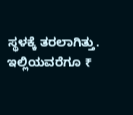ಸ್ಥಳಕ್ಕೆ ತರಲಾಗಿತ್ತು. ಇಲ್ಲಿಯವರೆಗೂ ₹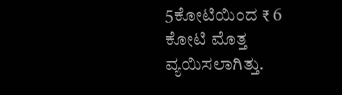5ಕೋಟಿಯಿಂದ ₹ 6 ಕೋಟಿ ಮೊತ್ತ ವ್ಯಯಿಸಲಾಗಿತ್ತು.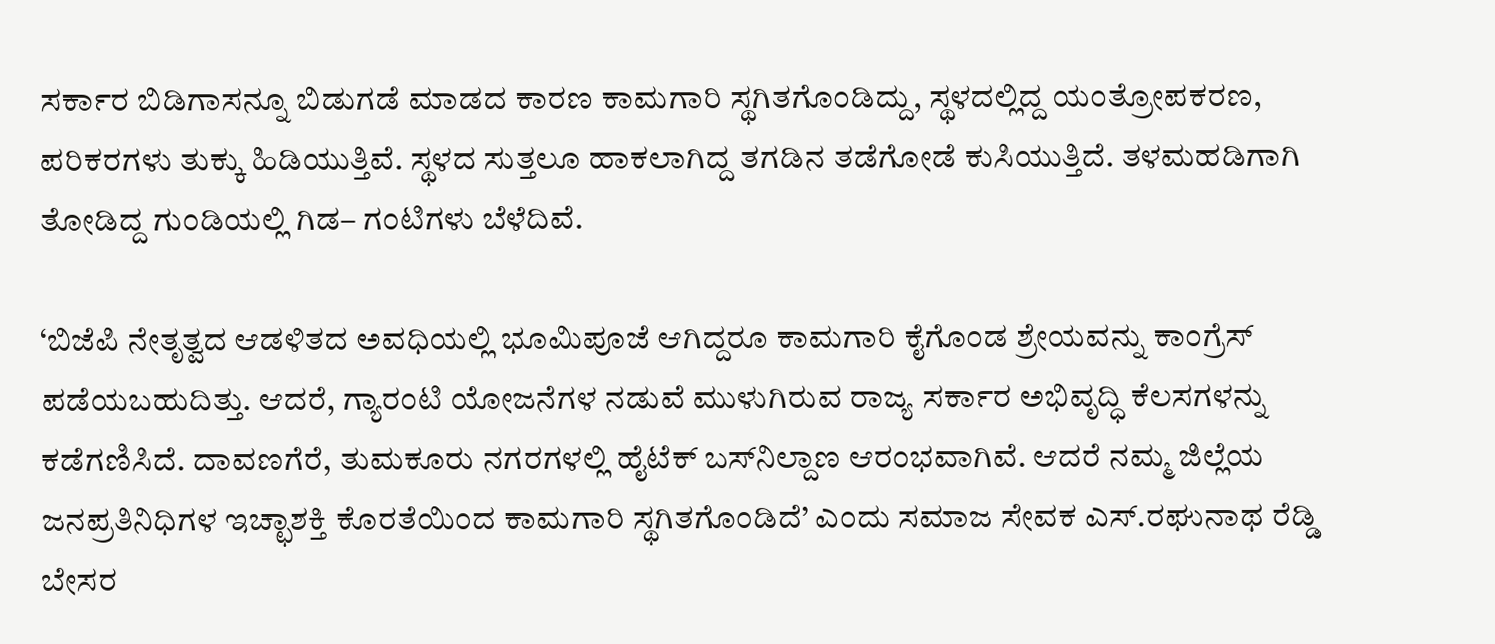ಸರ್ಕಾರ ಬಿಡಿಗಾಸನ್ನೂ ಬಿಡುಗಡೆ ಮಾಡದ ಕಾರಣ ಕಾಮಗಾರಿ ಸ್ಥಗಿತಗೊಂಡಿದ್ದು, ಸ್ಥಳದಲ್ಲಿದ್ದ ಯಂತ್ರೋಪಕರಣ, ಪರಿಕರಗಳು ತುಕ್ಕು ಹಿಡಿಯುತ್ತಿವೆ. ಸ್ಥಳದ ಸುತ್ತಲೂ ಹಾಕಲಾಗಿದ್ದ ತಗಡಿನ ತಡೆಗೋಡೆ ಕುಸಿಯುತ್ತಿದೆ. ತಳಮಹಡಿಗಾಗಿ ತೋಡಿದ್ದ ಗುಂಡಿಯಲ್ಲಿ ಗಿಡ– ಗಂಟಿಗಳು ಬೆಳೆದಿವೆ.

‘ಬಿಜೆಪಿ ನೇತೃತ್ವದ ಆಡಳಿತದ ಅವಧಿಯಲ್ಲಿ ಭೂಮಿಪೂಜೆ ಆಗಿದ್ದರೂ ಕಾಮಗಾರಿ ಕೈಗೊಂಡ ಶ್ರೇಯವನ್ನು ಕಾಂಗ್ರೆಸ್‌ ಪಡೆಯಬಹುದಿತ್ತು. ಆದರೆ, ಗ್ಯಾರಂಟಿ ಯೋಜನೆಗಳ ನಡುವೆ ಮುಳುಗಿರುವ ರಾಜ್ಯ ಸರ್ಕಾರ ಅಭಿವೃದ್ಧಿ ಕೆಲಸಗಳನ್ನು ಕಡೆಗಣಿಸಿದೆ. ದಾವಣಗೆರೆ, ತುಮಕೂರು ನಗರಗಳಲ್ಲಿ ಹೈಟೆಕ್‌ ಬಸ್‌ನಿಲ್ದಾಣ ಆರಂಭವಾಗಿವೆ. ಆದರೆ ನಮ್ಮ ಜಿಲ್ಲೆಯ ಜನಪ್ರತಿನಿಧಿಗಳ ಇಚ್ಛಾಶಕ್ತಿ ಕೊರತೆಯಿಂದ ಕಾಮಗಾರಿ ಸ್ಥಗಿತಗೊಂಡಿದೆ’ ಎಂದು ಸಮಾಜ ಸೇವಕ ಎಸ್‌.ರಘುನಾಥ ರೆಡ್ಡಿ ಬೇಸರ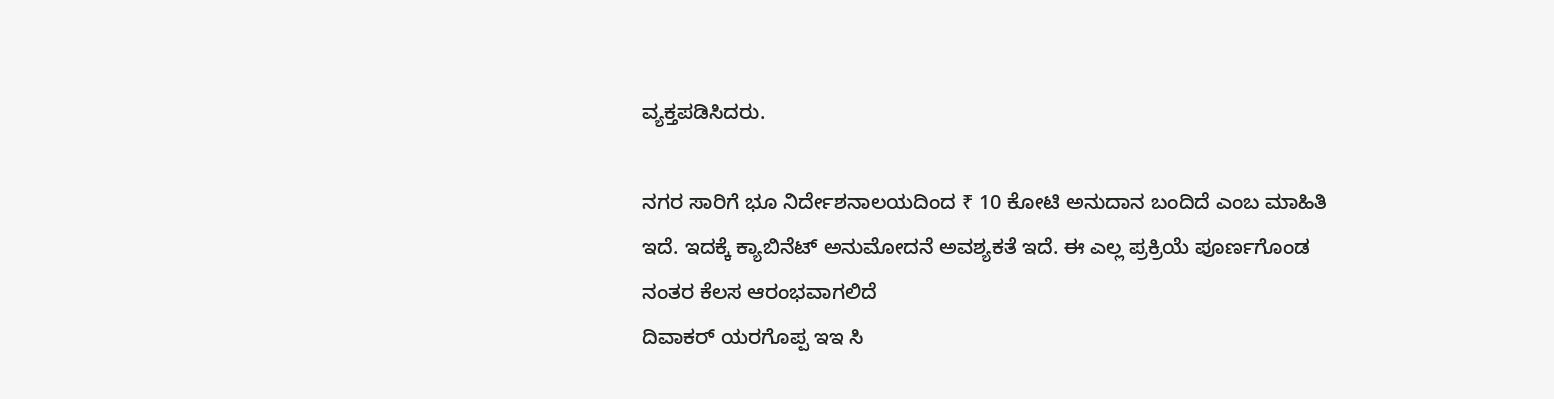ವ್ಯಕ್ತಪಡಿಸಿದರು.

ನಗರ ಸಾರಿಗೆ ಭೂ ನಿರ್ದೇಶನಾಲಯದಿಂದ ₹ 10 ಕೋಟಿ ಅನುದಾನ ಬಂದಿದೆ ಎಂಬ ಮಾಹಿತಿ ಇದೆ. ಇದಕ್ಕೆ ಕ್ಯಾಬಿನೆಟ್‌ ಅನುಮೋದನೆ ಅವಶ್ಯಕತೆ ಇದೆ. ಈ ಎಲ್ಲ ಪ್ರಕ್ರಿಯೆ ಪೂರ್ಣಗೊಂಡ ನಂತರ ಕೆಲಸ ಆರಂಭವಾಗಲಿದೆ
ದಿವಾಕರ್‌ ಯರಗೊಪ್ಪ ಇಇ ಸಿ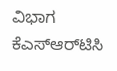ವಿಭಾಗ ಕೆಎಸ್‌ಆರ್‌ಟಿಸಿ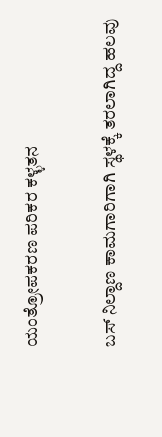ಯಂತ್ರೋಪಕರಣ ಪರಿಕರ ಕಳ್ಳತನ

ಬಸ್‌ ನಿಲ್ದಾಣ ಕಾಮಗಾರಿಗಾಗಿ ಸ್ಥಳಕ್ಕೆ ತರಲಾಗಿದ್ದ ಹಲವು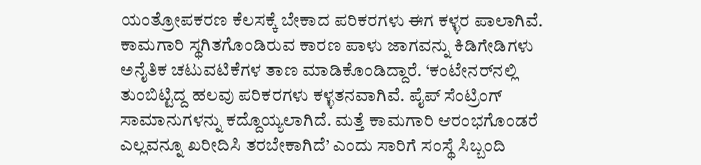ಯಂತ್ರೋಪಕರಣ ಕೆಲಸಕ್ಕೆ ಬೇಕಾದ ಪರಿಕರಗಳು ಈಗ ಕಳ್ಳರ ಪಾಲಾಗಿವೆ. ಕಾಮಗಾರಿ ಸ್ಥಗಿತಗೊಂಡಿರುವ ಕಾರಣ ಪಾಳು ಜಾಗವನ್ನು ಕಿಡಿಗೇಡಿಗಳು ಅನೈತಿಕ ಚಟುವಟಿಕೆಗಳ ತಾಣ ಮಾಡಿಕೊಂಡಿದ್ದಾರೆ. ‘ಕಂಟೇನರ್‌ನಲ್ಲಿ ತುಂಬಿಟ್ಟಿದ್ದ ಹಲವು ಪರಿಕರಗಳು ಕಳ್ಳತನವಾಗಿವೆ. ಪೈಪ್‌ ಸೆಂಟ್ರಿಂಗ್‌ ಸಾಮಾನುಗಳನ್ನು ಕದ್ದೊಯ್ಯಲಾಗಿದೆ. ಮತ್ತೆ ಕಾಮಗಾರಿ ಆರಂಭಗೊಂಡರೆ ಎಲ್ಲವನ್ನೂ ಖರೀದಿಸಿ ತರಬೇಕಾಗಿದೆ’ ಎಂದು ಸಾರಿಗೆ ಸಂಸ್ಥೆ ಸಿಬ್ಬಂದಿ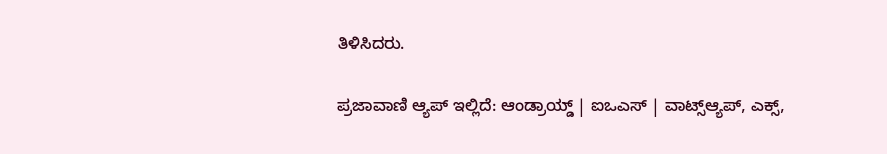ತಿಳಿಸಿದರು.

ಪ್ರಜಾವಾಣಿ ಆ್ಯಪ್ ಇಲ್ಲಿದೆ: ಆಂಡ್ರಾಯ್ಡ್ | ಐಒಎಸ್ | ವಾಟ್ಸ್ಆ್ಯಪ್, ಎಕ್ಸ್,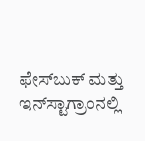ಫೇಸ್‌ಬುಕ್ ಮತ್ತು ಇನ್‌ಸ್ಟಾಗ್ರಾಂನಲ್ಲಿ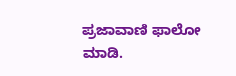ಪ್ರಜಾವಾಣಿ ಫಾಲೋ ಮಾಡಿ.